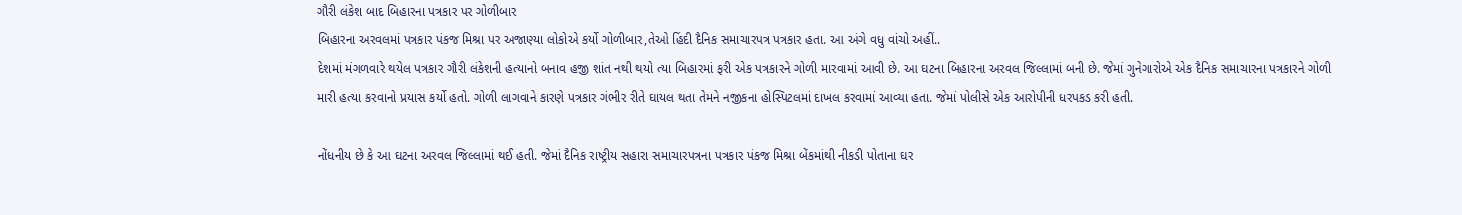ગૌરી લંકેશ બાદ બિહારના પત્રકાર પર ગોળીબાર
બિહારના અરવલમાં પત્રકાર પંકજ મિશ્રા પર અજાણ્યા લોકોએ કર્યો ગોળીબાર,તેઓ હિંદી દૈનિક સમાચારપત્ર પત્રકાર હતા. આ અંગે વધુ વાંચો અહીં..
દેશમાં મંગળવારે થયેલ પત્રકાર ગૌરી લંકેશની હત્યાનો બનાવ હજી શાંત નથી થયો ત્યા બિહારમાં ફરી એક પત્રકારને ગોળી મારવામાં આવી છે. આ ઘટના બિહારના અરવલ જિલ્લામાં બની છે. જેમાં ગુનેગારોએ એક દૈનિક સમાચારના પત્રકારને ગોળી મારી હત્યા કરવાનો પ્રયાસ કર્યો હતો. ગોળી લાગવાને કારણે પત્રકાર ગંભીર રીતે ઘાયલ થતા તેમને નજીકના હોસ્પિટલમાં દાખલ કરવામાં આવ્યા હતા. જેમાં પોલીસે એક આરોપીની ધરપકડ કરી હતી.

નોંધનીય છે કે આ ઘટના અરવલ જિલ્લામાં થઈ હતી. જેમાં દૈનિક રાષ્ટ્રીય સહારા સમાચારપત્રના પત્રકાર પંકજ મિશ્રા બેંકમાંથી નીકડી પોતાના ઘર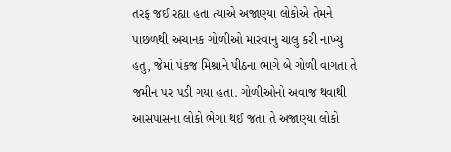તરફ જઈ રહ્યા હતા ત્યાએ અજાણ્યા લોકોએ તેમને પાછળથી અચાનક ગોળીઓ મારવાનુ ચાલુ કરી નાખ્યુ હતુ, જેમાં પંકજ મિશ્રાને પીઠના ભાગે બે ગોળી વાગતા તે જમીન પર પડી ગયા હતા. ગોળીઓનો અવાજ થવાથી આસપાસના લોકો ભેગા થઈ જતા તે અજાણ્યા લોકો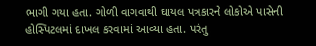ભાગી ગયા હતા. ગોળી વાગવાથી ઘાયલ પત્રકારને લોકોએ પાસેની હોસ્પિટલમાં દાખલ કરવામાં આવ્યા હતા. પરંતુ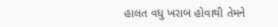હાલત વધુ ખરાબ હોવાથી તેમને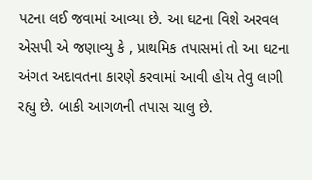પટના લઈ જવામાં આવ્યા છે. આ ઘટના વિશે અરવલ એસપી એ જણાવ્યુ કે , પ્રાથમિક તપાસમાં તો આ ઘટના અંગત અદાવતના કારણે કરવામાં આવી હોય તેવુ લાગી રહ્યુ છે. બાકી આગળની તપાસ ચાલુ છે.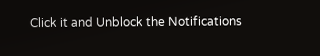Click it and Unblock the Notifications